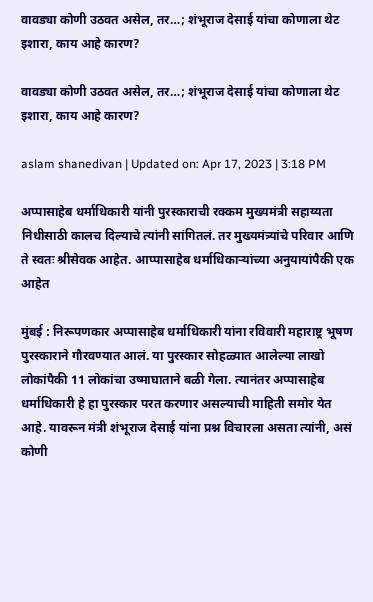वावड्या कोणी उठवत असेल, तर…; शंभूराज देसाई यांचा कोणाला थेट इशारा, काय आहे कारण?

वावड्या कोणी उठवत असेल, तर…; शंभूराज देसाई यांचा कोणाला थेट इशारा, काय आहे कारण?

aslam shanedivan | Updated on: Apr 17, 2023 | 3:18 PM

अप्पासाहेब धर्माधिकारी यांनी पुरस्काराची रक्कम मुख्यमंत्री सहाय्यता निधीसाठी कालच दिल्याचे त्यांनी सांगितलं. तर मुख्यमंत्र्यांचे परिवार आणि ते स्वतः श्रीसेवक आहेत. आप्पासाहेब धर्माधिकाऱ्यांच्या अनुयायांपैकी एक आहेत

मुंबई : निरूपणकार अप्पासाहेब धर्माधिकारी यांना रविवारी महाराष्ट्र भूषण पुरस्काराने गौरवण्यात आलं. या पुरस्कार सोहळ्यात आलेल्या लाखो लोकांपैकी 11 लोकांचा उष्माघाताने बळी गेला. त्यानंतर अप्पासाहेब धर्माधिकारी हे हा पुरस्कार परत करणार असल्याची माहिती समोर येत आहे. यावरून मंत्री शंभूराज देसाई यांना प्रश्न विचारला असता त्यांनी, असं कोणी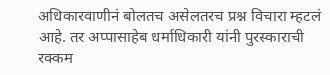अधिकारवाणीनं बोलतच असेलतरच प्रश्न विचारा म्हटलं आहे. तर अप्पासाहेब धर्माधिकारी यांनी पुरस्काराची रक्कम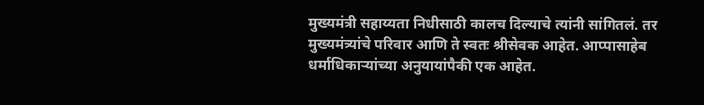मुख्यमंत्री सहाय्यता निधीसाठी कालच दिल्याचे त्यांनी सांगितलं. तर मुख्यमंत्र्यांचे परिवार आणि ते स्वतः श्रीसेवक आहेत. आप्पासाहेब धर्माधिकाऱ्यांच्या अनुयायांपैकी एक आहेत.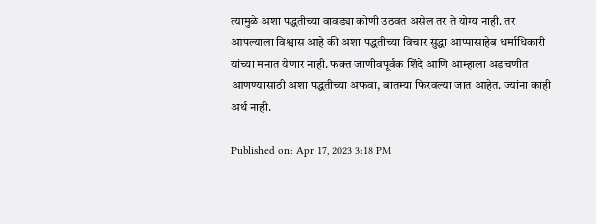त्यामुळे अशा पद्धतीच्या वावड्या कोणी उठवत असेल तर ते योग्य नाही. तर आपल्याला विश्वास आहे की अशा पद्धतीच्या विचार सुद्धा आप्पासाहेब धर्माधिकारी यांच्या मनात येणार नाही. फक्त जाणीवपूर्वक शिंदे आणि आम्हाला अडचणीत आणण्यासाठी अशा पद्धतीच्या अफवा, बातम्या फिरवल्या जात आहेत. ज्यांना काही अर्थ नाही.

Published on: Apr 17, 2023 3:18 PM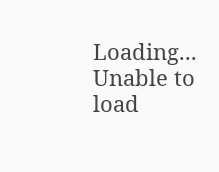Loading...
Unable to load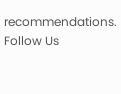recommendations.
Follow Us